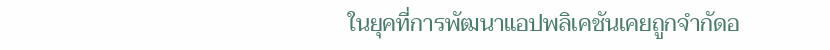ในยุคที่การพัฒนาแอปพลิเคชันเคยถูกจำกัดอ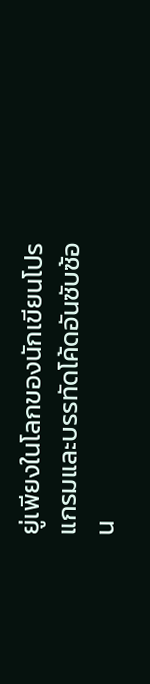ยู่เพียงในโลกของนักเขียนโปรแกรมและบรรทัดโค้ดอันซับซ้อน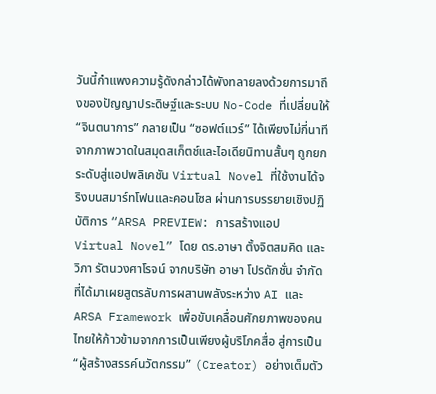วันนี้กำแพงความรู้ดังกล่าวได้พังทลายลงด้วยการมาถึงของปัญญาประดิษฐ์และระบบ No-Code ที่เปลี่ยนให้ “จินตนาการ” กลายเป็น “ซอฟต์แวร์” ได้เพียงไม่กี่นาที
จากภาพวาดในสมุดสเก็ตช์และไอเดียนิทานสั้นๆ ถูกยกระดับสู่แอปพลิเคชัน Virtual Novel ที่ใช้งานได้จริงบนสมาร์ทโฟนและคอนโซล ผ่านการบรรยายเชิงปฏิบัติการ “ARSA PREVIEW: การสร้างแอป Virtual Novel” โดย ดร.อาษา ตั้งจิตสมคิด และ วิภา รัตนวงศาโรจน์ จากบริษัท อาษา โปรดักชั่น จำกัด ที่ได้มาเผยสูตรลับการผสานพลังระหว่าง AI และ ARSA Framework เพื่อขับเคลื่อนศักยภาพของคนไทยให้ก้าวข้ามจากการเป็นเพียงผู้บริโภคสื่อ สู่การเป็น “ผู้สร้างสรรค์นวัตกรรม” (Creator) อย่างเต็มตัว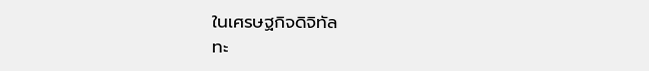ในเศรษฐกิจดิจิทัล
ทะ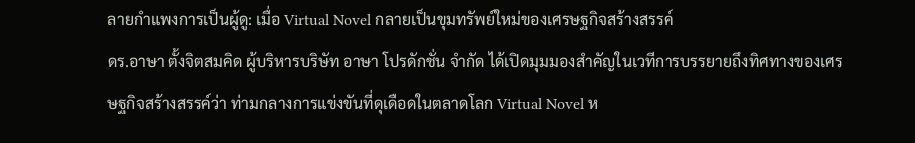ลายกำแพงการเป็นผู้ดู: เมื่อ Virtual Novel กลายเป็นขุมทรัพย์ใหม่ของเศรษฐกิจสร้างสรรค์
ดร.อาษา ตั้งจิตสมคิด ผู้บริหารบริษัท อาษา โปรดักชั่น จำกัด ได้เปิดมุมมองสำคัญในเวทีการบรรยายถึงทิศทางของเศรษฐกิจสร้างสรรค์ว่า ท่ามกลางการแข่งขันที่ดุเดือดในตลาดโลก Virtual Novel ห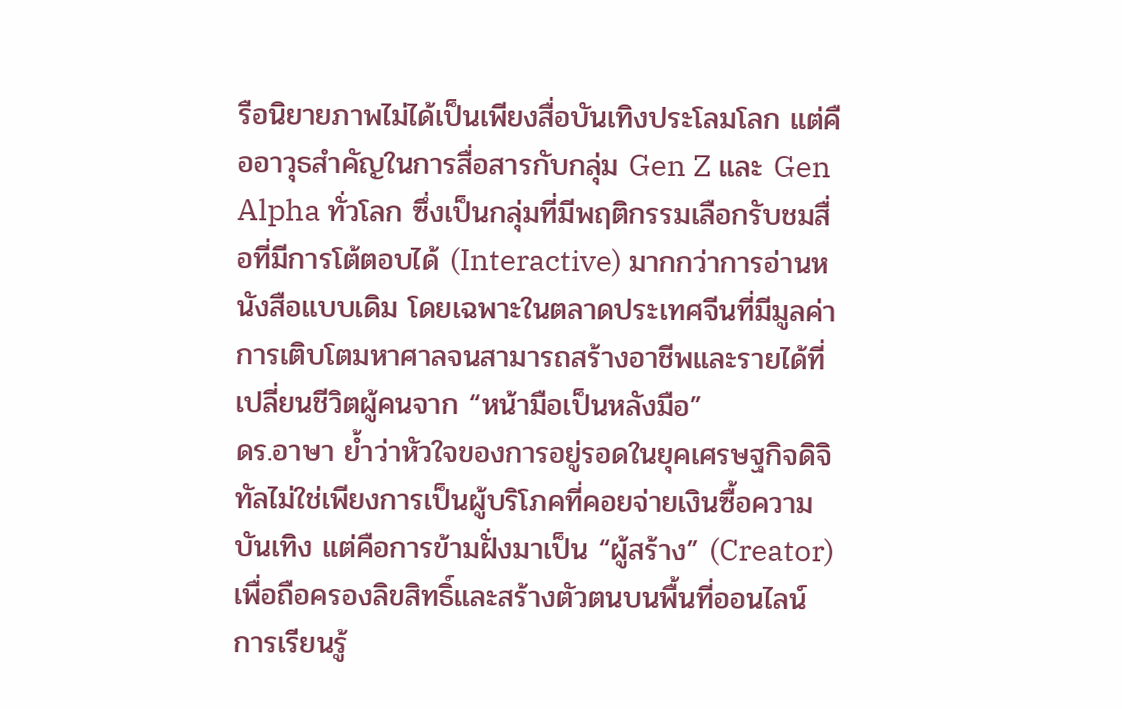รือนิยายภาพไม่ได้เป็นเพียงสื่อบันเทิงประโลมโลก แต่คืออาวุธสำคัญในการสื่อสารกับกลุ่ม Gen Z และ Gen Alpha ทั่วโลก ซึ่งเป็นกลุ่มที่มีพฤติกรรมเลือกรับชมสื่อที่มีการโต้ตอบได้ (Interactive) มากกว่าการอ่านหนังสือแบบเดิม โดยเฉพาะในตลาดประเทศจีนที่มีมูลค่าการเติบโตมหาศาลจนสามารถสร้างอาชีพและรายได้ที่เปลี่ยนชีวิตผู้คนจาก “หน้ามือเป็นหลังมือ”
ดร.อาษา ย้ำว่าหัวใจของการอยู่รอดในยุคเศรษฐกิจดิจิทัลไม่ใช่เพียงการเป็นผู้บริโภคที่คอยจ่ายเงินซื้อความบันเทิง แต่คือการข้ามฝั่งมาเป็น “ผู้สร้าง” (Creator) เพื่อถือครองลิขสิทธิ์และสร้างตัวตนบนพื้นที่ออนไลน์ การเรียนรู้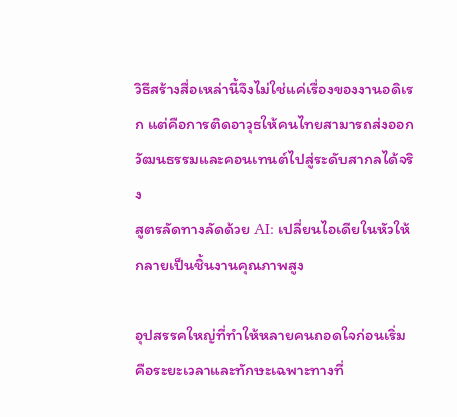วิธีสร้างสื่อเหล่านี้จึงไม่ใช่แค่เรื่องของงานอดิเรก แต่คือการติดอาวุธให้คนไทยสามารถส่งออกวัฒนธรรมและคอนเทนต์ไปสู่ระดับสากลได้จริง
สูตรลัดทางลัดด้วย AI: เปลี่ยนไอเดียในหัวให้กลายเป็นชิ้นงานคุณภาพสูง

อุปสรรคใหญ่ที่ทำให้หลายคนถอดใจก่อนเริ่มคือระยะเวลาและทักษะเฉพาะทางที่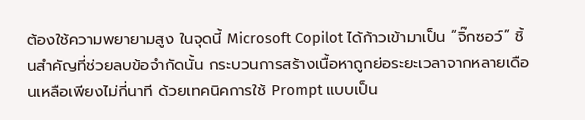ต้องใช้ความพยายามสูง ในจุดนี้ Microsoft Copilot ได้ก้าวเข้ามาเป็น “จิ๊กซอว์” ชิ้นสำคัญที่ช่วยลบข้อจำกัดนั้น กระบวนการสร้างเนื้อหาถูกย่อระยะเวลาจากหลายเดือนเหลือเพียงไม่กี่นาที ด้วยเทคนิคการใช้ Prompt แบบเป็น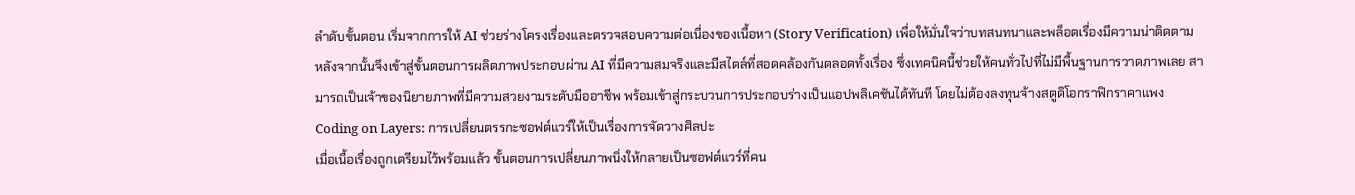ลำดับขั้นตอน เริ่มจากการให้ AI ช่วยร่างโครงเรื่องและตรวจสอบความต่อเนื่องของเนื้อหา (Story Verification) เพื่อให้มั่นใจว่าบทสนทนาและพล็อตเรื่องมีความน่าติดตาม
หลังจากนั้นจึงเข้าสู่ขั้นตอนการผลิตภาพประกอบผ่าน AI ที่มีความสมจริงและมีสไตล์ที่สอดคล้องกันตลอดทั้งเรื่อง ซึ่งเทคนิคนี้ช่วยให้คนทั่วไปที่ไม่มีพื้นฐานการวาดภาพเลย สามารถเป็นเจ้าของนิยายภาพที่มีความสวยงามระดับมืออาชีพ พร้อมเข้าสู่กระบวนการประกอบร่างเป็นแอปพลิเคชันได้ทันที โดยไม่ต้องลงทุนจ้างสตูดิโอกราฟิกราคาแพง
Coding on Layers: การเปลี่ยนตรรกะซอฟต์แวร์ให้เป็นเรื่องการจัดวางศิลปะ
เมื่อเนื้อเรื่องถูกเตรียมไว้พร้อมแล้ว ขั้นตอนการเปลี่ยนภาพนิ่งให้กลายเป็นซอฟต์แวร์ที่คน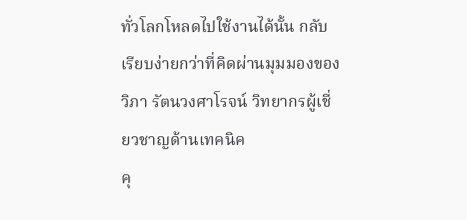ทั่วโลกโหลดไปใช้งานได้นั้น กลับเรียบง่ายกว่าที่คิดผ่านมุมมองของ วิภา รัตนวงศาโรจน์ วิทยากรผู้เชี่ยวชาญด้านเทคนิค
คุ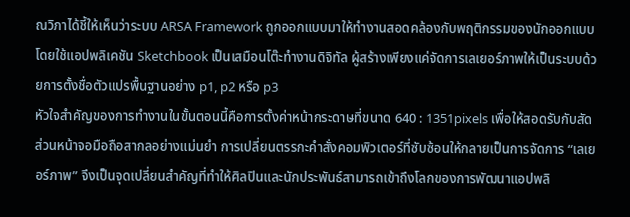ณวิภาได้ชี้ให้เห็นว่าระบบ ARSA Framework ถูกออกแบบมาให้ทำงานสอดคล้องกับพฤติกรรมของนักออกแบบ โดยใช้แอปพลิเคชัน Sketchbook เป็นเสมือนโต๊ะทำงานดิจิทัล ผู้สร้างเพียงแค่จัดการเลเยอร์ภาพให้เป็นระบบด้วยการตั้งชื่อตัวแปรพื้นฐานอย่าง p1, p2 หรือ p3
หัวใจสำคัญของการทำงานในขั้นตอนนี้คือการตั้งค่าหน้ากระดาษที่ขนาด 640 : 1351pixels เพื่อให้สอดรับกับสัดส่วนหน้าจอมือถือสากลอย่างแม่นยำ การเปลี่ยนตรรกะคำสั่งคอมพิวเตอร์ที่ซับซ้อนให้กลายเป็นการจัดการ “เลเยอร์ภาพ” จึงเป็นจุดเปลี่ยนสำคัญที่ทำให้ศิลปินและนักประพันธ์สามารถเข้าถึงโลกของการพัฒนาแอปพลิ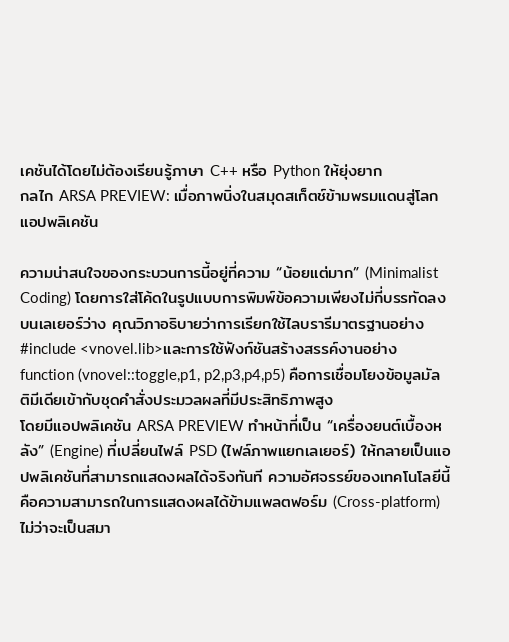เคชันได้โดยไม่ต้องเรียนรู้ภาษา C++ หรือ Python ให้ยุ่งยาก
กลไก ARSA PREVIEW: เมื่อภาพนิ่งในสมุดสเก็ตช์ข้ามพรมแดนสู่โลกแอปพลิเคชัน

ความน่าสนใจของกระบวนการนี้อยู่ที่ความ “น้อยแต่มาก” (Minimalist Coding) โดยการใส่โค้ดในรูปแบบการพิมพ์ข้อความเพียงไม่กี่บรรทัดลงบนเลเยอร์ว่าง คุณวิภาอธิบายว่าการเรียกใช้ไลบรารีมาตรฐานอย่าง #include <vnovel.lib>และการใช้ฟังก์ชันสร้างสรรค์งานอย่าง function (vnovel::toggle,p1, p2,p3,p4,p5) คือการเชื่อมโยงข้อมูลมัลติมีเดียเข้ากับชุดคำสั่งประมวลผลที่มีประสิทธิภาพสูง
โดยมีแอปพลิเคชัน ARSA PREVIEW ทำหน้าที่เป็น “เครื่องยนต์เบื้องหลัง” (Engine) ที่เปลี่ยนไฟล์ PSD (ไฟล์ภาพแยกเลเยอร์) ให้กลายเป็นแอปพลิเคชันที่สามารถแสดงผลได้จริงทันที ความอัศจรรย์ของเทคโนโลยีนี้คือความสามารถในการแสดงผลได้ข้ามแพลตฟอร์ม (Cross-platform) ไม่ว่าจะเป็นสมา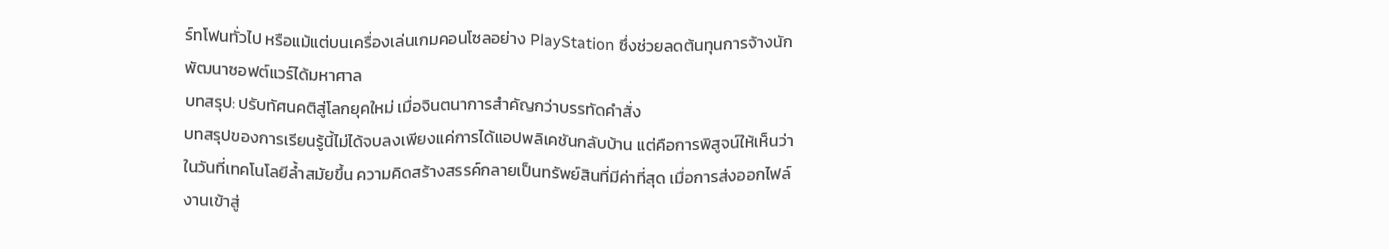ร์ทโฟนทั่วไป หรือแม้แต่บนเครื่องเล่นเกมคอนโซลอย่าง PlayStation ซึ่งช่วยลดต้นทุนการจ้างนักพัฒนาซอฟต์แวร์ได้มหาศาล
บทสรุป: ปรับทัศนคติสู่โลกยุคใหม่ เมื่อจินตนาการสำคัญกว่าบรรทัดคำสั่ง
บทสรุปของการเรียนรู้นี้ไม่ได้จบลงเพียงแค่การได้แอปพลิเคชันกลับบ้าน แต่คือการพิสูจน์ให้เห็นว่าในวันที่เทคโนโลยีล้ำสมัยขึ้น ความคิดสร้างสรรค์กลายเป็นทรัพย์สินที่มีค่าที่สุด เมื่อการส่งออกไฟล์งานเข้าสู่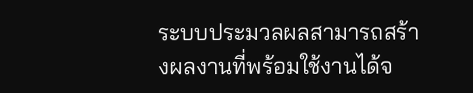ระบบประมวลผลสามารถสร้างผลงานที่พร้อมใช้งานได้จ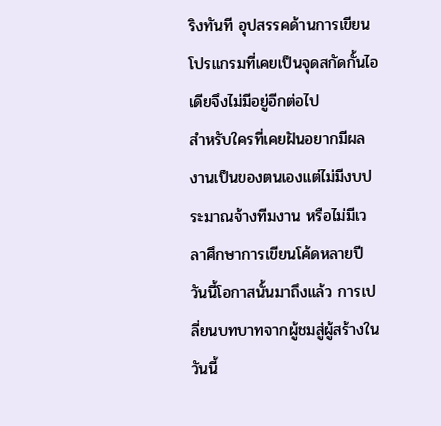ริงทันที อุปสรรคด้านการเขียนโปรแกรมที่เคยเป็นจุดสกัดกั้นไอเดียจึงไม่มีอยู่อีกต่อไป
สำหรับใครที่เคยฝันอยากมีผลงานเป็นของตนเองแต่ไม่มีงบประมาณจ้างทีมงาน หรือไม่มีเวลาศึกษาการเขียนโค้ดหลายปี วันนี้โอกาสนั้นมาถึงแล้ว การเปลี่ยนบทบาทจากผู้ชมสู่ผู้สร้างในวันนี้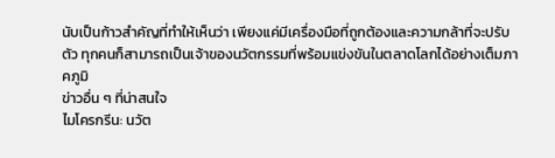นับเป็นก้าวสำคัญที่ทำให้เห็นว่า เพียงแค่มีเครื่องมือที่ถูกต้องและความกล้าที่จะปรับตัว ทุกคนก็สามารถเป็นเจ้าของนวัตกรรมที่พร้อมแข่งขันในตลาดโลกได้อย่างเต็มภาคภูมิ
ข่าวอื่น ๆ ที่น่าสนใจ
ไมโครกรีน: นวัต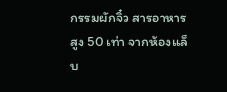กรรมผักจิ๋ว สารอาหารสูง 50 เท่า จากห้องแล็บ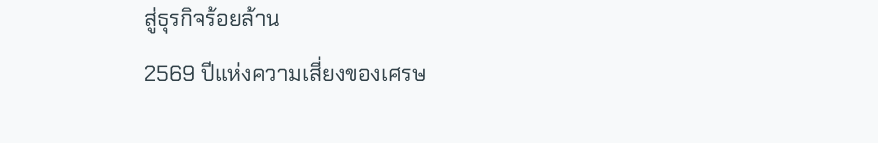สู่ธุรกิจร้อยล้าน
2569 ปีแห่งความเสี่ยงของเศรษ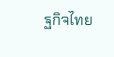ฐกิจไทย